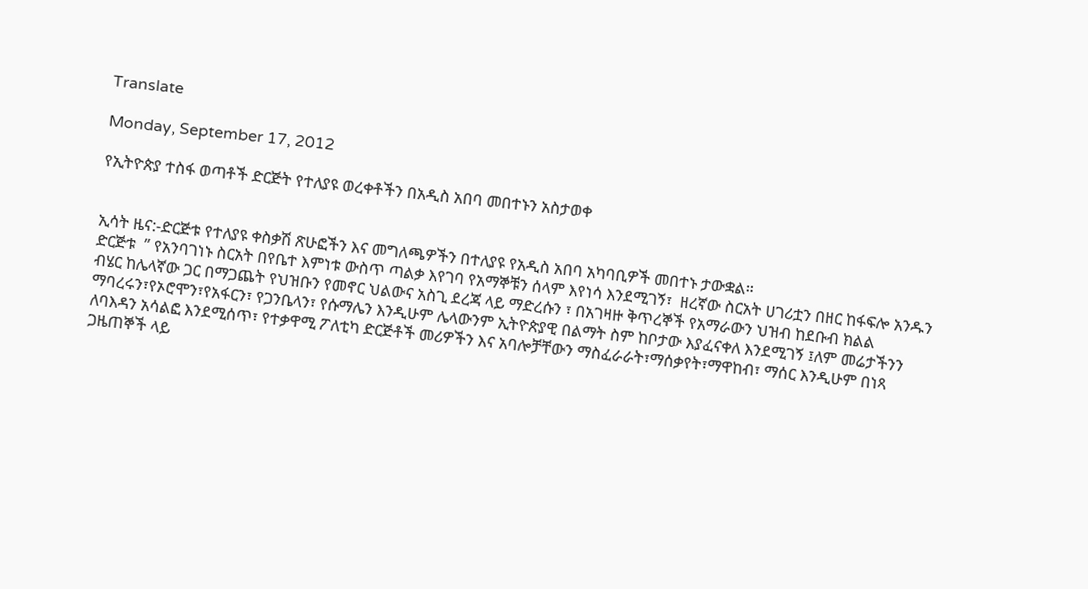Translate

Monday, September 17, 2012

የኢትዮጵያ ተስፋ ወጣቶች ድርጅት የተለያዩ ወረቀቶችን በአዲስ አበባ መበተኑን አስታወቀ


ኢሳት ዜና:-ድርጅቱ የተለያዩ ቀስቃሽ ጽሁፎችን እና መግለጫዎችን በተለያዩ የአዲስ አበባ አካባቢዎች መበተኑ ታውቋል።
ድርጅቱ  ” የአንባገነኑ ስርአት በየቤተ እምነቱ ውስጥ ጣልቃ እየገባ የአማኞቹን ሰላም እየነሳ እንደሚገኝ፣  ዘረኛው ስርአት ሀገሪቷን በዘር ከፋፍሎ አንዱን ብሄር ከሌላኛው ጋር በማጋጨት የህዝቡን የመኖር ህልውና አስጊ ደረጃ ላይ ማድረሱን ፣ በአገዛዙ ቅጥረኞች የአማራውን ህዝብ ከደቡብ ክልል ማባረሩን፣የኦሮሞን፣የአፋርን፣ የጋንቤላን፣ የሱማሌን እንዲሁም ሌላውንም ኢትዮጵያዊ በልማት ስም ከቦታው እያፈናቀለ እንደሚገኝ ፤ለም መሬታችንን ለባእዳን አሳልፎ እንደሚሰጥ፣ የተቃዋሚ ፖለቲካ ድርጅቶች መሪዎችን እና አባሎቻቸውን ማስፈራራት፣ማሰቃየት፣ማዋከብ፣ ማሰር እንዲሁም በነጻ ጋዜጠኞች ላይ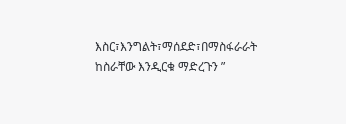እስር፣እንግልት፣ማሰደድ፣በማስፋራራት ከስራቸው እንዲርቁ ማድረጉን ”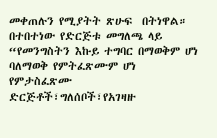መቀጠሉን የሚያትት ጽሁፍ  በትነዋል።
በተበተነው የድርጅቱ መግለጫ ላይ “የመንግስትን እኩይ ተግባር በማወቅም ሆነ ባለማወቅ የምትፈጽሙም ሆነ የምታስፈጽሙ ድርጅቶች፣ግለሰቦች፣የአገዛዙ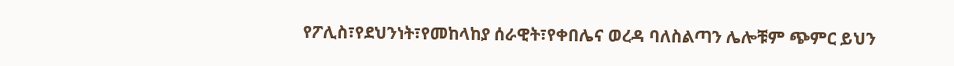የፖሊስ፣የደህንነት፣የመከላከያ ሰራዊት፣የቀበሌና ወረዳ ባለስልጣን ሌሎቹም ጭምር ይህን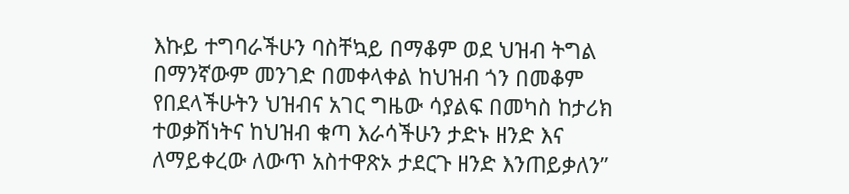እኩይ ተግባራችሁን ባስቸኳይ በማቆም ወደ ህዝብ ትግል በማንኛውም መንገድ በመቀላቀል ከህዝብ ጎን በመቆም የበደላችሁትን ህዝብና አገር ግዜው ሳያልፍ በመካስ ከታሪክ ተወቃሽነትና ከህዝብ ቁጣ እራሳችሁን ታድኑ ዘንድ እና ለማይቀረው ለውጥ አስተዋጽኦ ታደርጉ ዘንድ እንጠይቃለን”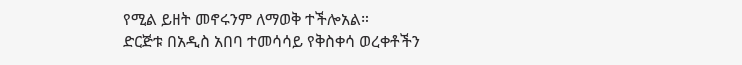የሚል ይዘት መኖሩንም ለማወቅ ተችሎአል።
ድርጅቱ በአዲስ አበባ ተመሳሳይ የቅስቀሳ ወረቀቶችን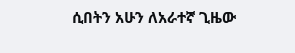ሲበትን አሁን ለአራተኛ ጊዜው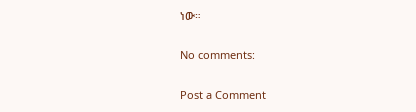ነው።

No comments:

Post a Comment